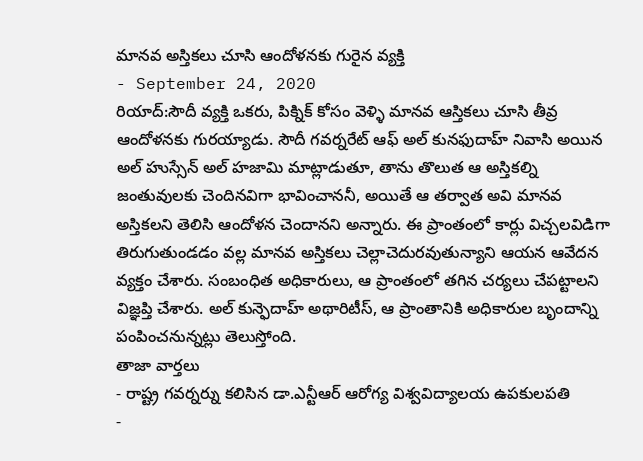మానవ అస్తికలు చూసి ఆందోళనకు గురైన వ్యక్తి
- September 24, 2020
రియాద్:సౌదీ వ్యక్తి ఒకరు, పిక్నిక్ కోసం వెళ్ళి మానవ ఆస్తికలు చూసి తీవ్ర ఆందోళనకు గురయ్యాడు. సౌదీ గవర్నరేట్ ఆఫ్ అల్ కునఫుదాహ్ నివాసి అయిన అల్ హుస్సేన్ అల్ హజామి మాట్లాడుతూ, తాను తొలుత ఆ అస్తికల్ని జంతువులకు చెందినవిగా భావించాననీ, అయితే ఆ తర్వాత అవి మానవ అస్తికలని తెలిసి ఆందోళన చెందానని అన్నారు. ఈ ప్రాంతంలో కార్లు విచ్చలవిడిగా తిరుగుతుండడం వల్ల మానవ అస్తికలు చెల్లాచెదురవుతున్యాని ఆయన ఆవేదన వ్యక్తం చేశారు. సంబంధిత అధికారులు, ఆ ప్రాంతంలో తగిన చర్యలు చేపట్టాలని విజ్ఞప్తి చేశారు. అల్ కున్ఫెదాహ్ అథారిటీస్, ఆ ప్రాంతానికి అధికారుల బృందాన్ని పంపించనున్నట్లు తెలుస్తోంది.
తాజా వార్తలు
- రాష్ట్ర గవర్నర్ను కలిసిన డా.ఎన్టీఆర్ ఆరోగ్య విశ్వవిద్యాలయ ఉపకులపతి
-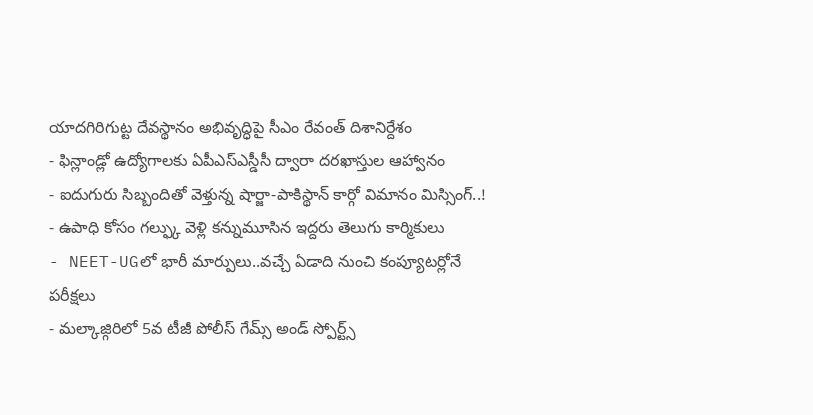యాదగిరిగుట్ట దేవస్థానం అభివృద్ధిపై సీఎం రేవంత్ దిశానిర్దేశం
- ఫిన్లాండ్లో ఉద్యోగాలకు ఏపీఎస్ఎస్డీసీ ద్వారా దరఖాస్తుల ఆహ్వానం
- ఐదుగురు సిబ్బందితో వెళ్తున్న షార్జా-పాకిస్థాన్ కార్గో విమానం మిస్సింగ్..!
- ఉపాధి కోసం గల్ఫ్కు వెళ్లి కన్నుమూసిన ఇద్దరు తెలుగు కార్మికులు
- NEET-UGలో భారీ మార్పులు..వచ్చే ఏడాది నుంచి కంప్యూటర్లోనే పరీక్షలు
- మల్కాజ్గిరిలో 5వ టీజీ పోలీస్ గేమ్స్ అండ్ స్పోర్ట్స్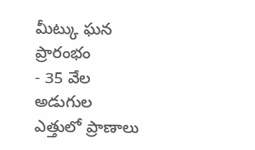మీట్కు ఘన ప్రారంభం
- 35 వేల అడుగుల ఎత్తులో ప్రాణాలు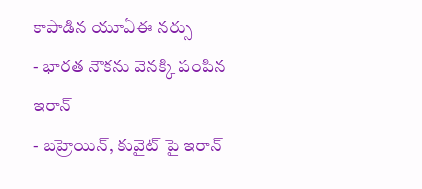కాపాడిన యూఏఈ నర్సు
- భారత నౌకను వెనక్కి పంపిన ఇరాన్
- బహ్రెయిన్, కువైట్ పై ఇరాన్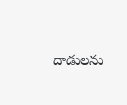దాడులను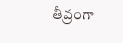తీవ్రంగా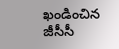ఖండించిన జీసీసీ